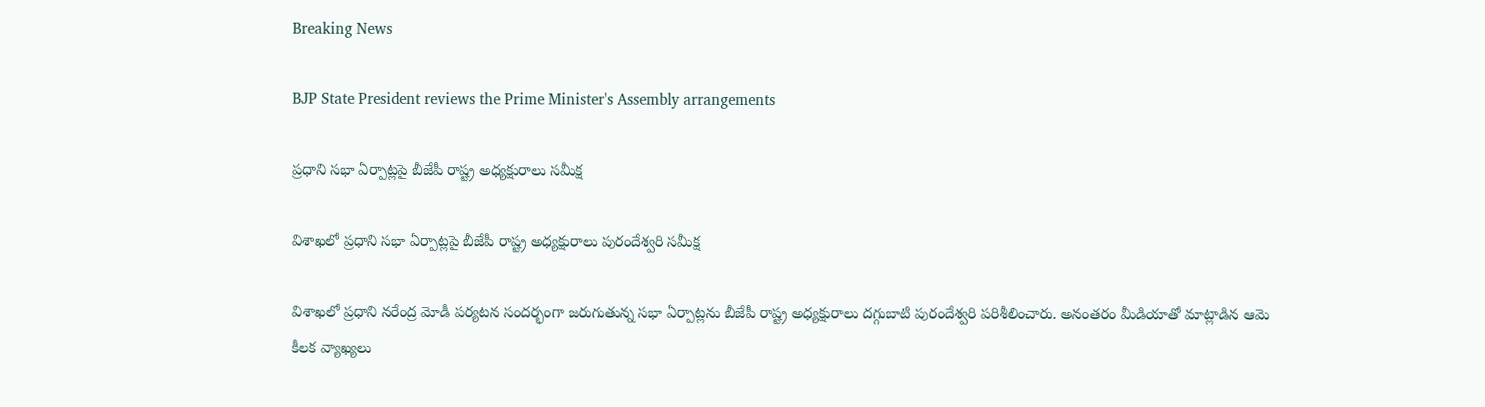Breaking News

BJP State President reviews the Prime Minister's Assembly arrangements

ప్రధాని సభా ఏర్పాట్లపై బీజేపీ రాష్ట్ర అధ్యక్షురాలు సమీక్ష

విశాఖలో ప్రధాని సభా ఏర్పాట్లపై బీజేపీ రాష్ట్ర అధ్యక్షురాలు పురందేశ్వరి సమీక్ష

విశాఖలో ప్రధాని నరేంద్ర మోడీ పర్యటన సందర్భంగా జరుగుతున్న సభా ఏర్పాట్లను బీజేపీ రాష్ట్ర అధ్యక్షురాలు దగ్గుబాటి పురందేశ్వరి పరిశీలించారు. అనంతరం మీడియాతో మాట్లాడిన ఆమె కీలక వ్యాఖ్యలు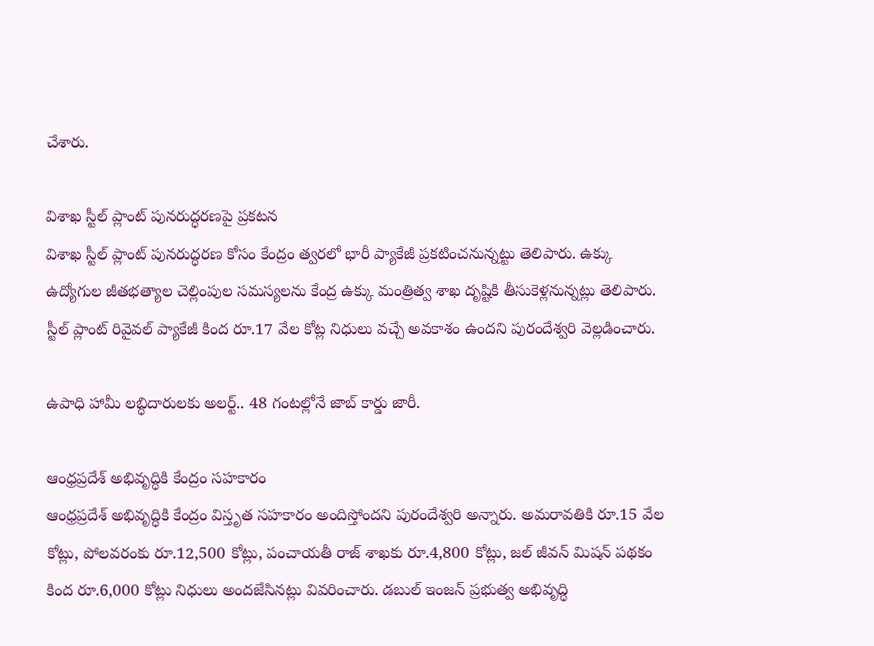చేశారు.

విశాఖ స్టీల్ ప్లాంట్ పునరుద్ధరణపై ప్రకటన
విశాఖ స్టీల్ ప్లాంట్ పునరుద్ధరణ కోసం కేంద్రం త్వరలో భారీ ప్యాకేజీ ప్రకటించనున్నట్టు తెలిపారు. ఉక్కు ఉద్యోగుల జీతభత్యాల చెల్లింపుల సమస్యలను కేంద్ర ఉక్కు మంత్రిత్వ శాఖ దృష్టికి తీసుకెళ్లనున్నట్లు తెలిపారు. స్టీల్ ప్లాంట్ రివైవల్ ప్యాకేజీ కింద రూ.17 వేల కోట్ల నిధులు వచ్చే అవకాశం ఉందని పురందేశ్వరి వెల్లడించారు.

ఉపాధి హామీ లబ్ధిదారులకు అలర్ట్.. 48 గంటల్లోనే జాబ్ కార్డు జారీ.

ఆంధ్రప్రదేశ్ అభివృద్ధికి కేంద్రం సహకారం
ఆంధ్రప్రదేశ్ అభివృద్ధికి కేంద్రం విస్తృత సహకారం అందిస్తోందని పురందేశ్వరి అన్నారు. అమరావతికి రూ.15 వేల కోట్లు, పోలవరంకు రూ.12,500 కోట్లు, పంచాయతీ రాజ్ శాఖకు రూ.4,800 కోట్లు, జల్ జీవన్ మిషన్ పథకం కింద రూ.6,000 కోట్లు నిధులు అందజేసినట్లు వివరించారు. డబుల్ ఇంజన్ ప్రభుత్వ అభివృద్ధి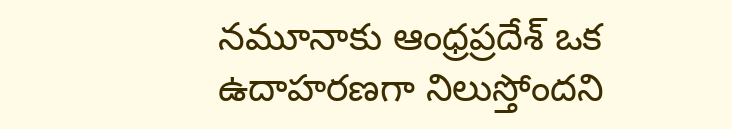నమూనాకు ఆంధ్రప్రదేశ్ ఒక ఉదాహరణగా నిలుస్తోందని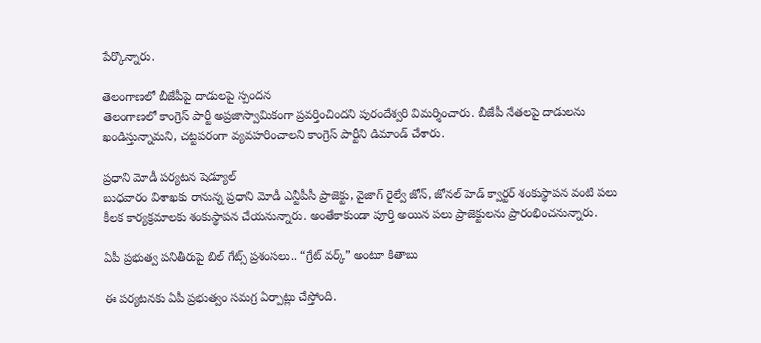పేర్కొన్నారు.

తెలంగాణలో బీజేపీపై దాడులపై స్పందన
తెలంగాణలో కాంగ్రెస్ పార్టీ అప్రజాస్వామికంగా ప్రవర్తించిందని పురందేశ్వరి విమర్శించారు. బీజేపీ నేతలపై దాడులను ఖండిస్తున్నామని, చట్టపరంగా వ్యవహరించాలని కాంగ్రెస్ పార్టీని డిమాండ్ చేశారు.

ప్రధాని మోడీ పర్యటన షెడ్యూల్
బుధవారం విశాఖకు రానున్న ప్రధాని మోడీ ఎన్టీపీసీ ప్రాజెక్టు, వైజాగ్ రైల్వే జోన్, జోనల్ హెడ్ క్వార్టర్ శంకుస్థాపన వంటి పలు కీలక కార్యక్రమాలకు శంకుస్థాపన చేయనున్నారు. అంతేకాకుండా పూర్తి అయిన పలు ప్రాజెక్టులను ప్రారంభించనున్నారు.

ఏపీ ప్రభుత్వ పనితీరుపై బిల్ గేట్స్ ప్రశంసలు.. “గ్రేట్ వర్క్” అంటూ కితాబు

ఈ పర్యటనకు ఏపీ ప్రభుత్వం సమగ్ర ఏర్పాట్లు చేస్తోంది.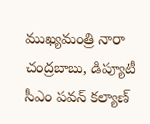ముఖ్యమంత్రి నారా చంద్రబాబు, డిప్యూటీ సీఎం పవన్ కల్యాణ్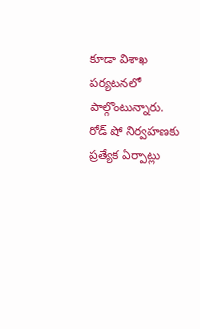కూడా విశాఖ పర్యటనలో పాల్గొంటున్నారు. రోడ్ షో నిర్వహణకు ప్రత్యేక ఏర్పాట్లు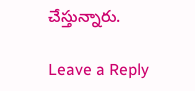చేస్తున్నారు.

Leave a Reply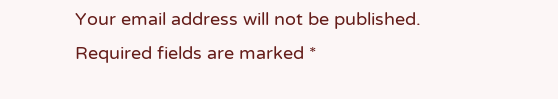Your email address will not be published. Required fields are marked *